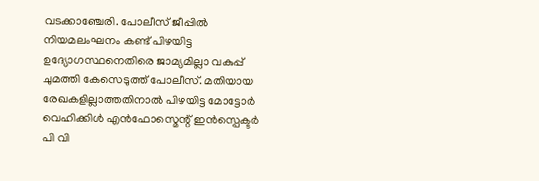വടക്കാഞ്ചേരി. പോലീസ് ജീപ്പിൽ നിയമലംഘനം കണ്ട് പിഴയിട്ട ഉദ്യോഗസ്ഥനെതിരെ ജാമ്യമില്ലാ വകുപ്പ് ചുമത്തി കേസെടുത്ത് പോലീസ്. മതിയായ രേഖകളില്ലാത്തതിനാൽ പിഴയിട്ട മോട്ടോർ വെഹിക്കിൾ എൻഫോസ്മെന്റ് ഇൻസ്പെക്ടർ പി വി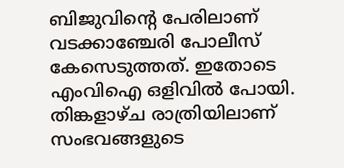ബിജുവിന്റെ പേരിലാണ് വടക്കാഞ്ചേരി പോലീസ് കേസെടുത്തത്. ഇതോടെ എംവിഐ ഒളിവിൽ പോയി.
തിങ്കളാഴ്ച രാത്രിയിലാണ് സംഭവങ്ങളുടെ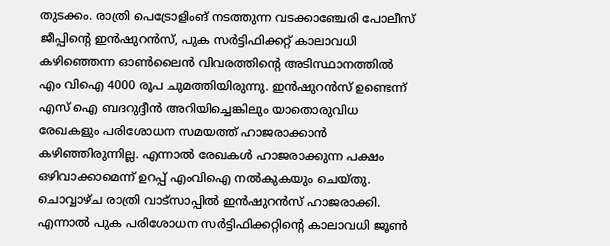തുടക്കം. രാത്രി പെട്രോളിംങ് നടത്തുന്ന വടക്കാഞ്ചേരി പോലീസ് ജീപ്പിന്റെ ഇൻഷുറൻസ്, പുക സർട്ടിഫിക്കറ്റ് കാലാവധി കഴിഞ്ഞെന്ന ഓൺലൈൻ വിവരത്തിന്റെ അടിസ്ഥാനത്തിൽ എം വിഐ 4000 രൂപ ചുമത്തിയിരുന്നു. ഇൻഷുറൻസ് ഉണ്ടെന്ന് എസ് ഐ ബദറുദ്ദീൻ അറിയിച്ചെങ്കിലും യാതൊരുവിധ രേഖകളും പരിശോധന സമയത്ത് ഹാജരാക്കാൻ കഴിഞ്ഞിരുന്നില്ല. എന്നാൽ രേഖകൾ ഹാജരാക്കുന്ന പക്ഷം ഒഴിവാക്കാമെന്ന് ഉറപ്പ് എംവിഐ നൽകുകയും ചെയ്തു. ചൊവ്വാഴ്ച രാത്രി വാട്സാപ്പിൽ ഇൻഷുറൻസ് ഹാജരാക്കി. എന്നാൽ പുക പരിശോധന സർട്ടിഫിക്കറ്റിന്റെ കാലാവധി ജൂൺ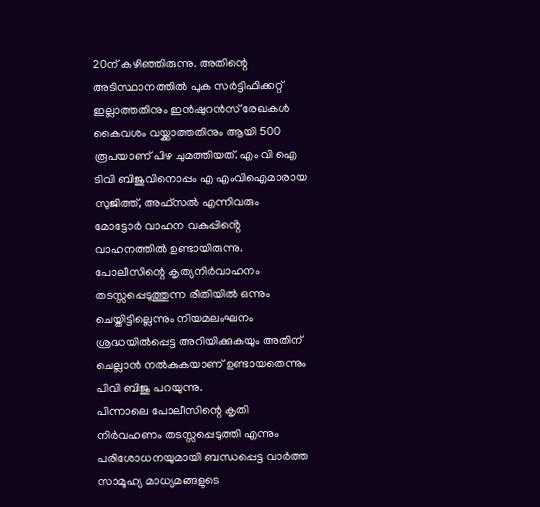20ന് കഴിഞ്ഞിരുന്നു. അതിന്റെ അടിസ്ഥാനത്തിൽ പുക സർട്ടിഫിക്കറ്റ് ഇല്ലാത്തതിനും ഇൻഷുറൻസ് രേഖകൾ കൈവശം വയ്ക്കാത്തതിനും ആയി 500 രൂപയാണ് പിഴ ചുമത്തിയത്. എം വി ഐ ടിവി ബിജുവിനൊപ്പം എ എംവിഐമാരായ സുജിത്ത്, അഫ്സൽ എന്നിവരും മോട്ടോർ വാഹന വകുപ്പിൻ്റെ വാഹനത്തിൽ ഉണ്ടായിരുന്നു. പോലീസിന്റെ കൃത്യനിർവാഹനം തടസ്സപ്പെടുത്തുന്ന രീതിയിൽ ഒന്നും ചെയ്തിട്ടില്ലെന്നും നിയമലംഘനം ശ്രദ്ധയിൽപ്പെട്ട അറിയിക്കുകയും അതിന് ചെല്ലാൻ നൽകുകയാണ് ഉണ്ടായതെന്നും പിവി ബിജു പറയുന്നു.
പിന്നാലെ പോലീസിന്റെ കൃതി നിർവഹണം തടസ്സപ്പെടുത്തി എന്നും പരിശോധനയുമായി ബന്ധപ്പെട്ട വാർത്ത സാമൂഹ്യ മാധ്യമങ്ങളുടെ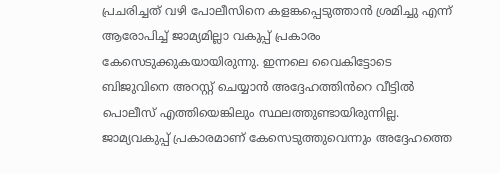പ്രചരിച്ചത് വഴി പോലീസിനെ കളങ്കപ്പെടുത്താൻ ശ്രമിച്ചു എന്ന് ആരോപിച്ച് ജാമ്യമില്ലാ വകുപ്പ് പ്രകാരം കേസെടുക്കുകയായിരുന്നു. ഇന്നലെ വൈകിട്ടോടെ ബിജുവിനെ അറസ്റ്റ് ചെയ്യാൻ അദ്ദേഹത്തിൻറെ വീട്ടിൽ പൊലീസ് എത്തിയെങ്കിലും സ്ഥലത്തുണ്ടായിരുന്നില്ല. ജാമ്യവകുപ്പ് പ്രകാരമാണ് കേസെടുത്തുവെന്നും അദ്ദേഹത്തെ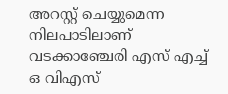അറസ്റ്റ് ചെയ്യുമെന്ന നിലപാടിലാണ് വടക്കാഞ്ചേരി എസ് എച്ച് ഒ വിഎസ്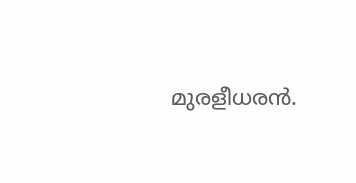മുരളീധരൻ.